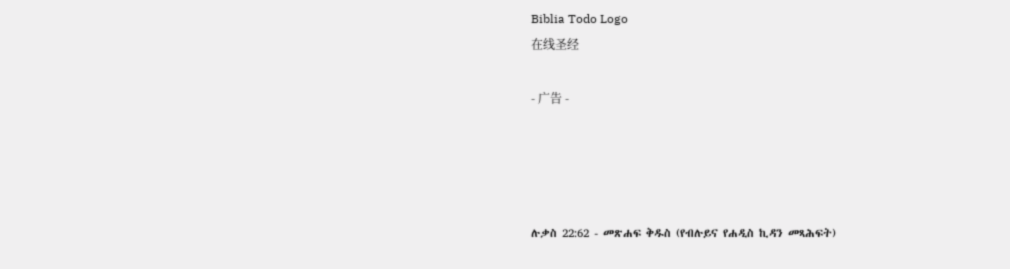Biblia Todo Logo
在线圣经

- 广告 -




ሉቃስ 22:62 - መጽሐፍ ቅዱስ (የብሉይና የሐዲስ ኪዳን መጻሕፍት)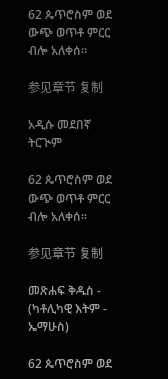62 ጴጥሮስም ወደ ውጭ ወጥቶ ምርር ብሎ አለቀሰ።

参见章节 复制

አዲሱ መደበኛ ትርጒም

62 ጴጥሮስም ወደ ውጭ ወጥቶ ምርር ብሎ አለቀሰ።

参见章节 复制

መጽሐፍ ቅዱስ - (ካቶሊካዊ እትም - ኤማሁስ)

62 ጴጥሮስም ወደ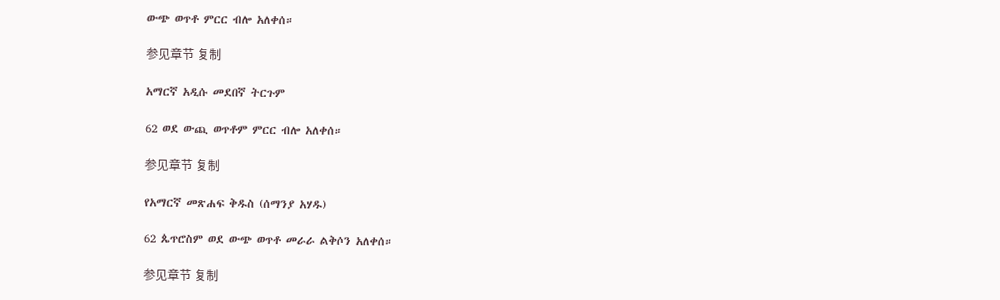ውጭ ወጥቶ ምርር ብሎ አለቀሰ።

参见章节 复制

አማርኛ አዲሱ መደበኛ ትርጉም

62 ወደ ውጪ ወጥቶም ምርር ብሎ አለቀሰ።

参见章节 复制

የአማርኛ መጽሐፍ ቅዱስ (ሰማንያ አሃዱ)

62 ጴጥሮስም ወደ ውጭ ወጥቶ መራራ ልቅሶን አለቀሰ።

参见章节 复制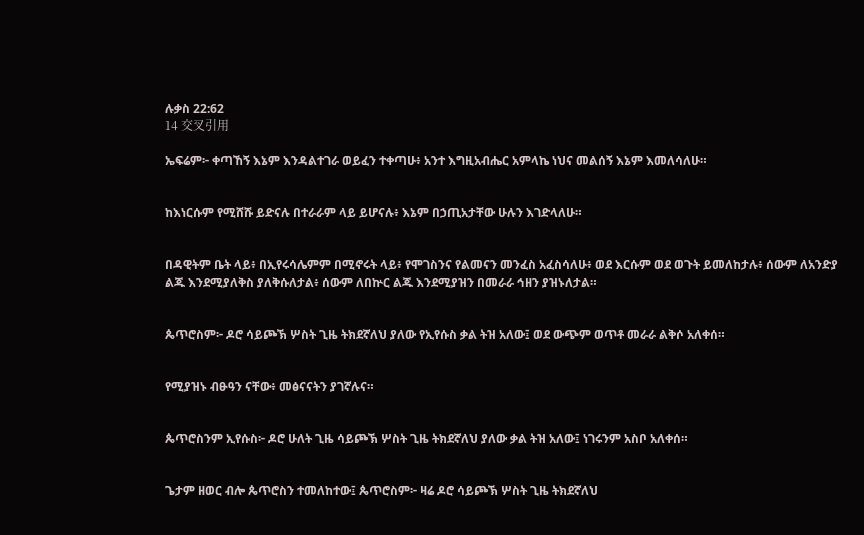ሉቃስ 22:62
14 交叉引用

ኤፍሬም፦ ቀጣኸኝ እኔም እንዳልተገራ ወይፈን ተቀጣሁ፥ አንተ እግዚአብሔር አምላኬ ነህና መልሰኝ እኔም እመለሳለሁ።


ከእነርሱም የሚሸሹ ይድናሉ በተራራም ላይ ይሆናሉ፥ እኔም በኃጢአታቸው ሁሉን እገድላለሁ።


በዳዊትም ቤት ላይ፥ በኢየሩሳሌምም በሚኖሩት ላይ፥ የሞገስንና የልመናን መንፈስ አፈስሳለሁ፥ ወደ እርሱም ወደ ወጉት ይመለከታሉ፥ ሰውም ለአንድያ ልጁ እንደሚያለቅስ ያለቅሱለታል፥ ሰውም ለበኵር ልጁ እንደሚያዝን በመራራ ኅዘን ያዝኑለታል።


ጴጥሮስም፦ ዶሮ ሳይጮኽ ሦስት ጊዜ ትክደኛለህ ያለው የኢየሱስ ቃል ትዝ አለው፤ ወደ ውጭም ወጥቶ መራራ ልቅሶ አለቀሰ።


የሚያዝኑ ብፁዓን ናቸው፥ መፅናናትን ያገኛሉና።


ጴጥሮስንም ኢየሱስ፦ ዶሮ ሁለት ጊዜ ሳይጮኽ ሦስት ጊዜ ትክደኛለህ ያለው ቃል ትዝ አለው፤ ነገሩንም አስቦ አለቀሰ።


ጌታም ዘወር ብሎ ጴጥሮስን ተመለከተው፤ ጴጥሮስም፦ ዛሬ ዶሮ ሳይጮኽ ሦስት ጊዜ ትክደኛለህ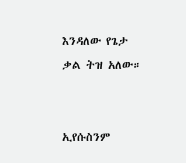እንዳለው የጌታ ቃል ትዝ አለው።


ኢየሱስንም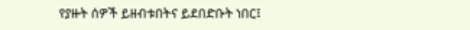የያዙት ሰዎች ይዘብቱበትና ይደበድቡት ነበር፤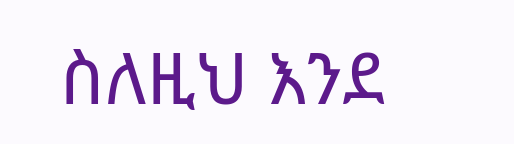ስለዚህ እንደ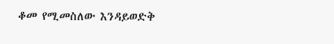ቆመ የሚመስለው እንዳይወድቅ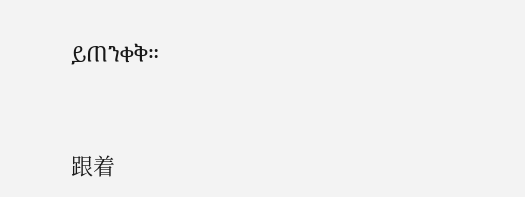ይጠንቀቅ።


跟着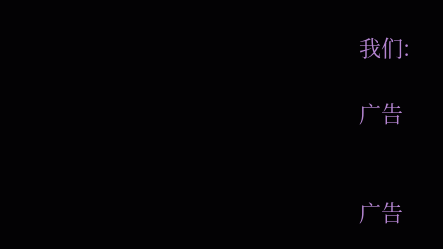我们:

广告


广告